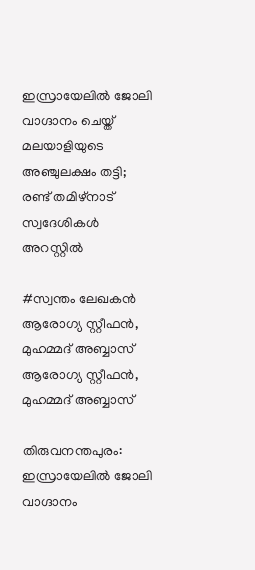ഇസ്രായേലിൽ ജോലി വാഗ്ദാനം ചെയ്ത് മലയാളിയുടെ അഞ്ചുലക്ഷം തട്ടി; രണ്ട് തമിഴ്‌നാട് സ്വദേശികൾ അറസ്റ്റിൽ

#സ്വന്തം ലേഖകൻ
ആരോഗ്യ സ്റ്റീഫൻ, മുഹമ്മദ് അബ്ബാസ്
ആരോഗ്യ സ്റ്റീഫൻ, മുഹമ്മദ് അബ്ബാസ്

തിരുവനന്തപുരം: ഇസ്രായേലിൽ ജോലി വാഗ്ദാനം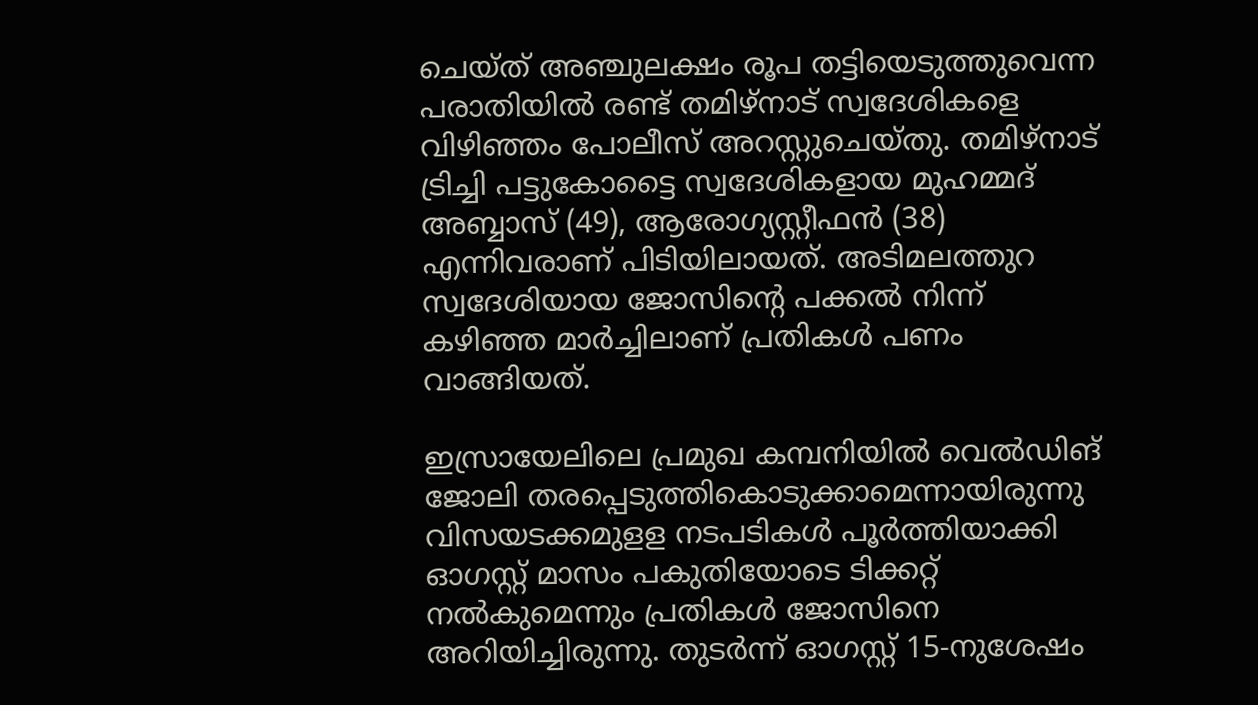ചെയ്ത് അഞ്ചുലക്ഷം രൂപ തട്ടിയെടുത്തുവെന്ന പരാതിയിൽ രണ്ട് തമിഴ്നാട് സ്വദേശികളെ വിഴിഞ്ഞം പോലീസ് അറസ്റ്റുചെയ്തു. തമിഴ്നാട് ട്രിച്ചി പട്ടുകോട്ടൈ സ്വദേശികളായ മുഹമ്മദ് അബ്ബാസ് (49), ആരോഗ്യസ്റ്റീഫൻ (38) എന്നിവരാണ് പിടിയിലായത്. അടിമലത്തുറ സ്വദേശിയായ ജോസിന്റെ പക്കൽ നിന്ന് കഴിഞ്ഞ മാർച്ചിലാണ് പ്രതികൾ പണം വാങ്ങിയത്.

ഇസ്രായേലിലെ പ്രമുഖ കമ്പനിയിൽ വെൽഡിങ് ജോലി തരപ്പെടുത്തികൊടുക്കാമെന്നായിരുന്നു വിസയടക്കമുളള നടപടികൾ പൂർത്തിയാക്കി ഓഗസ്റ്റ് മാസം പകുതിയോടെ ടിക്കറ്റ് നൽകുമെന്നും പ്രതികൾ ജോസിനെ അറിയിച്ചിരുന്നു. തുടർന്ന് ഓഗസ്റ്റ് 15-നുശേഷം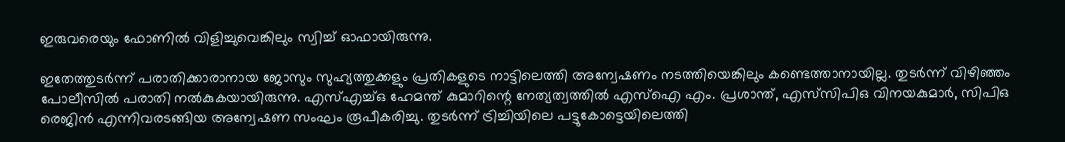ഇരുവരെയും ഫോണിൽ വിളിച്ചുവെങ്കിലും സ്വിച്ച് ഓഫായിരുന്നു.

ഇതേത്തുടർന്ന് പരാതിക്കാരാനായ ജോസും സുഹ്യത്തുക്കളും പ്രതികളുടെ നാട്ടിലെത്തി അന്വേഷണം നടത്തിയെങ്കിലും കണ്ടെത്താനായില്ല. തുടർന്ന് വിഴിഞ്ഞം പോലീസിൽ പരാതി നൽകുകയായിരുന്നു. എസ്എച്ച്ഒ ഹേമന്ത് കുമാറിന്റെ നേത്യത്വത്തിൽ എസ്‌ഐ എം. പ്രശാന്ത്, എസ്‌സിപിഒ വിനയകുമാർ, സിപിഒ രെജിൻ എന്നിവരടങ്ങിയ അന്വേഷണ സംഘം രൂപീകരിച്ചു. തുടർന്ന് ട്രിച്ചിയിലെ പട്ടുകോട്ടെയിലെത്തി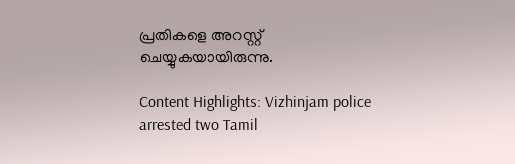പ്രതികളെ അറസ്റ്റ് ചെയ്യുകയായിരുന്നു.

Content Highlights: Vizhinjam police arrested two Tamil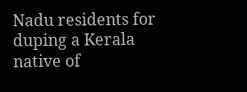Nadu residents for duping a Kerala native of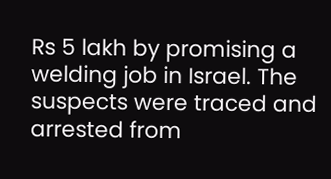Rs 5 lakh by promising a welding job in Israel. The suspects were traced and arrested from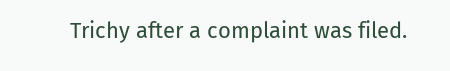Trichy after a complaint was filed.